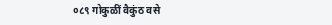०८९ गोकुळीं वैकुंठ वसे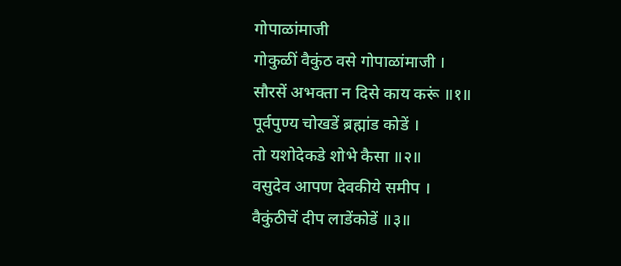गोपाळांमाजी
गोकुळीं वैकुंठ वसे गोपाळांमाजी ।
सौरसें अभक्ता न दिसे काय करूं ॥१॥
पूर्वपुण्य चोखडें ब्रह्मांड कोडें ।
तो यशोदेकडे शोभे कैसा ॥२॥
वसुदेव आपण देवकीये समीप ।
वैकुंठीचें दीप लाडेंकोडें ॥३॥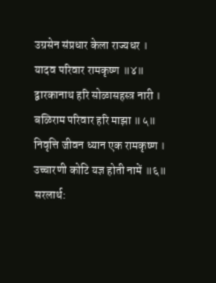उग्रसेन संप्रधार केला राज्यधर ।
यादव परिवार रामकृष्ण ॥४॥
द्वारकानाथ हरि सोळासहस्त्र नारी ।
बळिराम परिवार हरि माझा ॥५॥
निवृत्ति जीवन ध्यान एक रामकृष्ण ।
उच्चारणी कोटि यज्ञ होती नामें ॥६॥
सरलार्थ: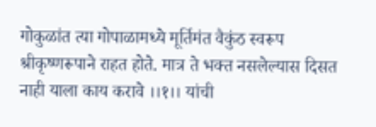गोकुळांत त्या गोपाळामध्ये मूर्तिमंत वैकुंठ स्वरूप श्रीकृष्णरूपाने राहत होते. मात्र ते भक्त नसलेल्यास दिसत नाही याला काय करावे ।।१।। यांची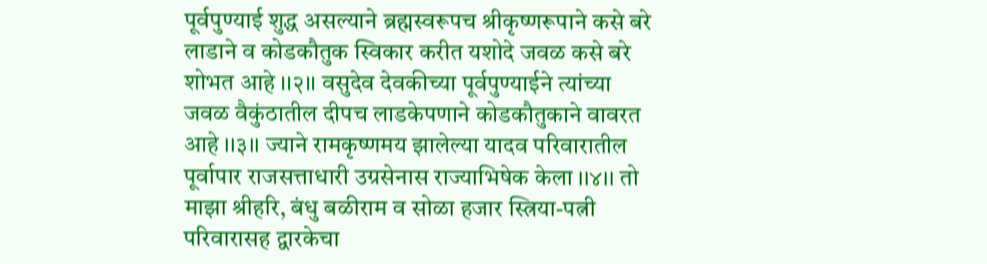पूर्वपुण्याई शुद्ध असल्याने ब्रह्मस्वरूपच श्रीकृष्णरूपाने कसे बरे लाडाने व कोडकौतुक स्विकार करीत यशोदे जवळ कसे बरे शोभत आहे ।।२।। वसुदेव देवकीच्या पूर्वपुण्याईने त्यांच्या जवळ वैकुंठातील दीपच लाडकेपणाने कोडकौतुकाने वावरत आहे ।।३।। ज्याने रामकृष्णमय झालेल्या यादव परिवारातील पूर्वापार राजसत्ताधारी उग्रसेनास राज्याभिषेक केला ।।४।। तो माझा श्रीहरि, बंधु बळीराम व सोळा हजार स्त्रिया-पत्नी परिवारासह द्वारकेचा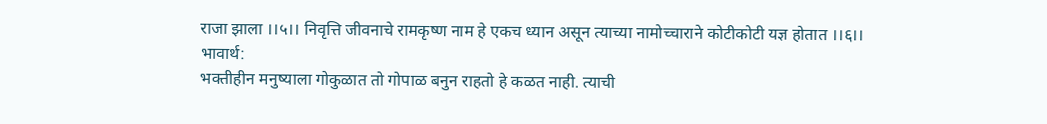राजा झाला ।।५।। निवृत्ति जीवनाचे रामकृष्ण नाम हे एकच ध्यान असून त्याच्या नामोच्चाराने कोटीकोटी यज्ञ होतात ।।६।।
भावार्थ:
भक्तीहीन मनुष्याला गोकुळात तो गोपाळ बनुन राहतो हे कळत नाही. त्याची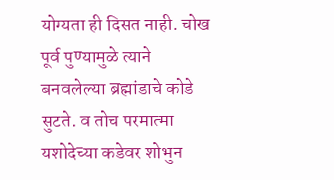योग्यता ही दिसत नाही. चोख पूर्व पुण्यामुळे त्याने बनवलेल्या ब्रह्मांडाचे कोडे सुटते. व तोच परमात्मा यशोदेच्या कडेवर शोभुन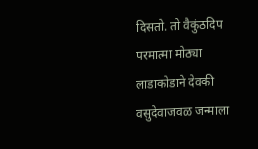दिसतो. तो वैकुंठदिप परमात्मा मोठ्या लाडाकोडाने देवकी वसुदेवाजवळ जन्माला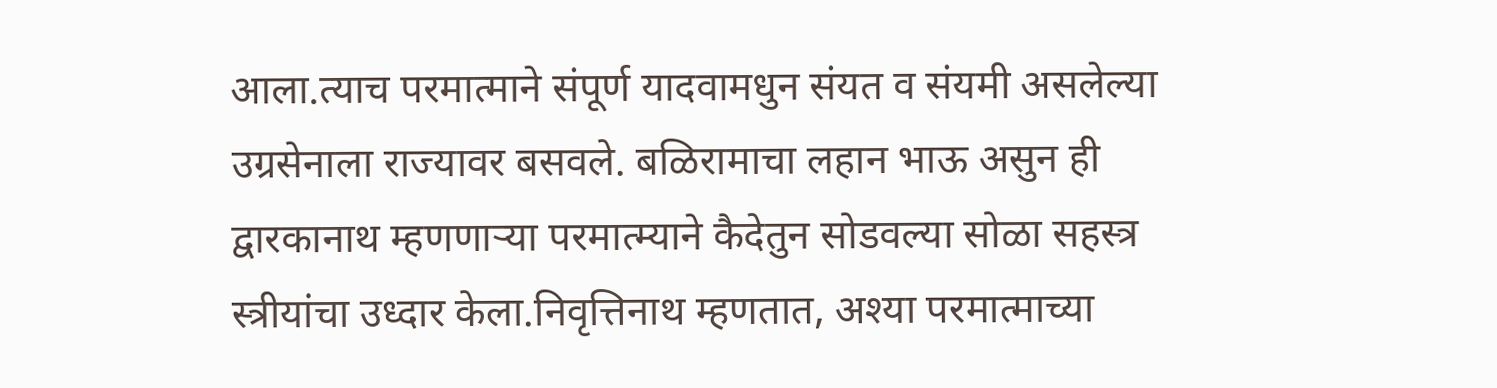आला.त्याच परमात्माने संपूर्ण यादवामधुन संयत व संयमी असलेल्या उग्रसेनाला राज्यावर बसवले. बळिरामाचा लहान भाऊ असुन ही द्वारकानाथ म्हणणाऱ्या परमात्म्याने कैदेतुन सोडवल्या सोळा सहस्त्र स्त्रीयांचा उध्दार केला.निवृत्तिनाथ म्हणतात, अश्या परमात्माच्या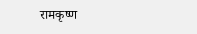रामकृष्ण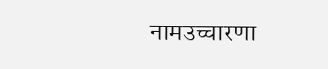नामउच्चारणा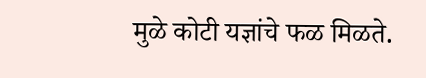मुळे कोटी यज्ञांचे फळ मिळते.